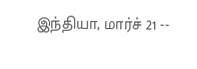இந்தியா, மார்ச் 21 --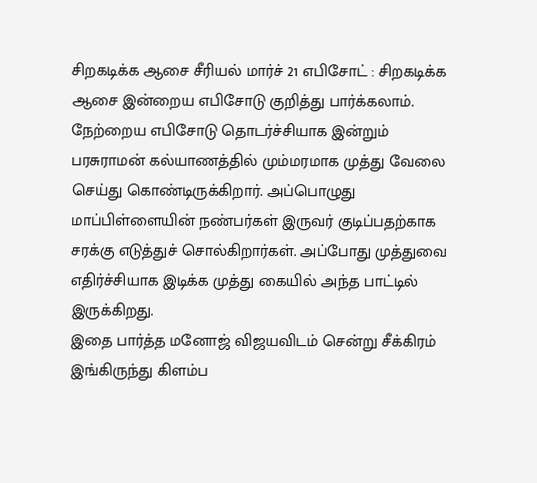சிறகடிக்க ஆசை சீரியல் மார்ச் 21 எபிசோட் : சிறகடிக்க ஆசை இன்றைய எபிசோடு குறித்து பார்க்கலாம். நேற்றைய எபிசோடு தொடர்ச்சியாக இன்றும் பரசுராமன் கல்யாணத்தில் மும்மரமாக முத்து வேலை செய்து கொண்டிருக்கிறார். அப்பொழுது மாப்பிள்ளையின் நண்பர்கள் இருவர் குடிப்பதற்காக சரக்கு எடுத்துச் சொல்கிறார்கள். அப்போது முத்துவை எதிர்ச்சியாக இடிக்க முத்து கையில் அந்த பாட்டில் இருக்கிறது.
இதை பார்த்த மனோஜ் விஜயவிடம் சென்று சீக்கிரம் இங்கிருந்து கிளம்ப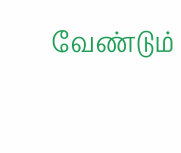வேண்டும்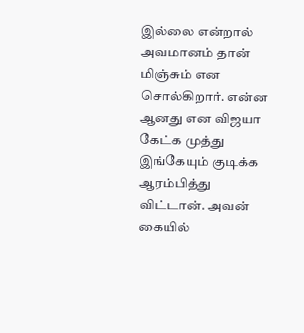இல்லை என்றால் அவமானம் தான் மிஞ்சும் என சொல்கிறார். என்ன ஆனது என விஜயா கேட்க முத்து இங்கேயும் குடிக்க ஆரம்பித்து விட்டான். அவன் கையில்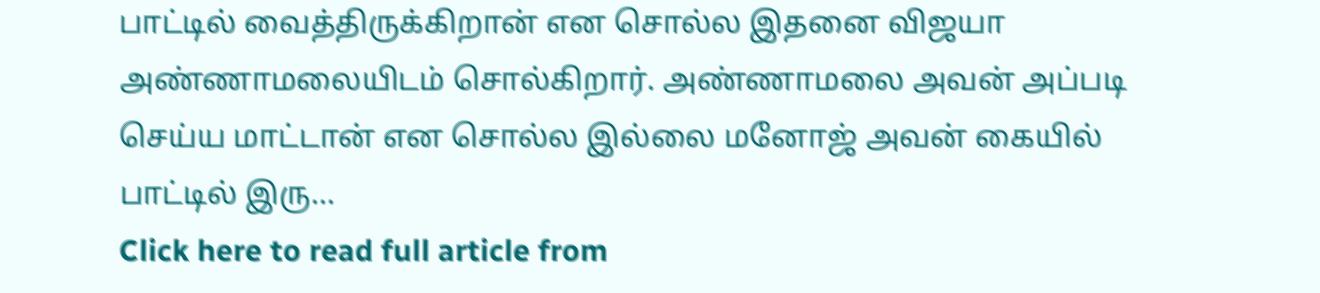பாட்டில் வைத்திருக்கிறான் என சொல்ல இதனை விஜயா அண்ணாமலையிடம் சொல்கிறார். அண்ணாமலை அவன் அப்படி செய்ய மாட்டான் என சொல்ல இல்லை மனோஜ் அவன் கையில் பாட்டில் இரு...
Click here to read full article from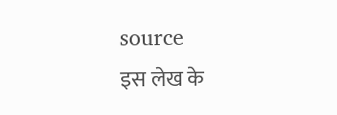source
इस लेख के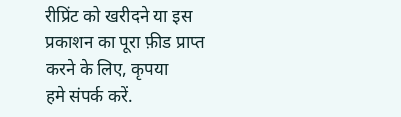रीप्रिंट को खरीदने या इस प्रकाशन का पूरा फ़ीड प्राप्त करने के लिए, कृपया
हमे संपर्क करें.